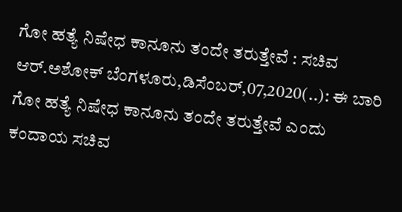ಗೋ ಹತ್ಯೆ ನಿಷೇಧ ಕಾನೂನು ತಂದೇ ತರುತ್ತೇವೆ : ಸಚಿವ ಆರ್.ಅಶೋಕ್ ಬೆಂಗಳೂರು,ಡಿಸೆಂಬರ್,07,2020(..): ಈ ಬಾರಿ ಗೋ ಹತ್ಯೆ ನಿಷೇಧ ಕಾನೂನು ತಂದೇ ತರುತ್ತೇವೆ ಎಂದು ಕಂದಾಯ ಸಚಿವ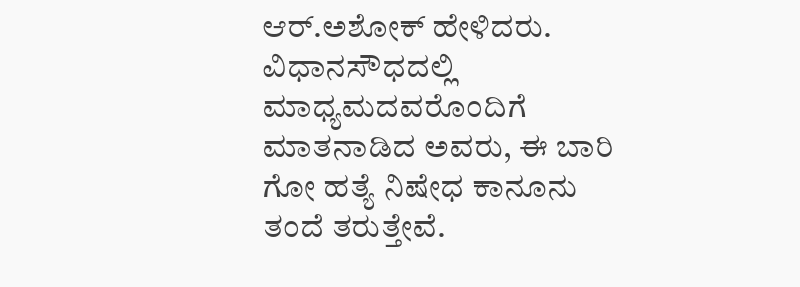ಆರ್.ಅಶೋಕ್ ಹೇಳಿದರು. ವಿಧಾನಸೌಧದಲ್ಲಿ ಮಾಧ್ಯಮದವರೊಂದಿಗೆ ಮಾತನಾಡಿದ ಅವರು, ಈ ಬಾರಿ ಗೋ ಹತ್ಯೆ ನಿಷೇಧ ಕಾನೂನು ತಂದೆ ತರುತ್ತೇವೆ.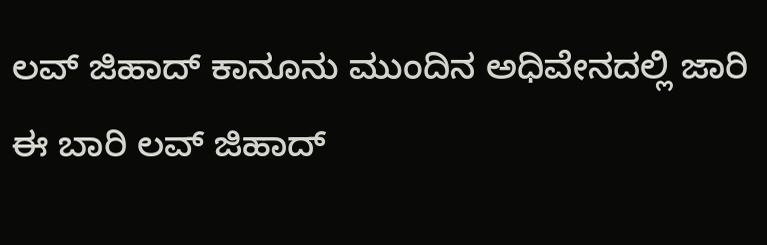ಲವ್ ಜಿಹಾದ್ ಕಾನೂನು ಮುಂದಿನ ಅಧಿವೇನದಲ್ಲಿ ಜಾರಿ ಈ ಬಾರಿ ಲವ್ ಜಿಹಾದ್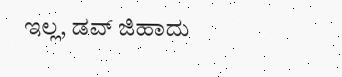ಇಲ್ಲ, ಡವ್ ಜಿಹಾದು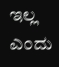ಇಲ್ಲ ಎಂದು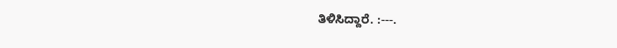ತಿಳಿಸಿದ್ದಾರೆ. :---.